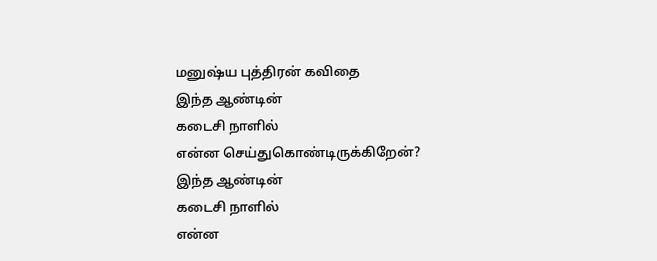மனுஷ்ய புத்திரன் கவிதை
இந்த ஆண்டின்
கடைசி நாளில்
என்ன செய்துகொண்டிருக்கிறேன்?
இந்த ஆண்டின்
கடைசி நாளில்
என்ன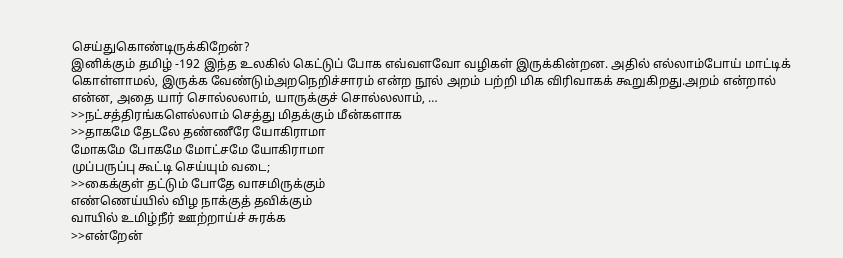செய்துகொண்டிருக்கிறேன்?
இனிக்கும் தமிழ் -192 இந்த உலகில் கெட்டுப் போக எவ்வளவோ வழிகள் இருக்கின்றன. அதில் எல்லாம்போய் மாட்டிக் கொள்ளாமல், இருக்க வேண்டும்அறநெறிச்சாரம் என்ற நூல் அறம் பற்றி மிக விரிவாகக் கூறுகிறது.அறம் என்றால் என்ன, அதை யார் சொல்லலாம், யாருக்குச் சொல்லலாம், …
>>நட்சத்திரங்களெல்லாம் செத்து மிதக்கும் மீன்களாக
>>தாகமே தேடலே தண்ணீரே யோகிராமா
மோகமே போகமே மோட்சமே யோகிராமா
முப்பருப்பு கூட்டி செய்யும் வடை;
>>கைக்குள் தட்டும் போதே வாசமிருக்கும்
எண்ணெய்யில் விழ நாக்குத் தவிக்கும்
வாயில் உமிழ்நீர் ஊற்றாய்ச் சுரக்க
>>என்றேன்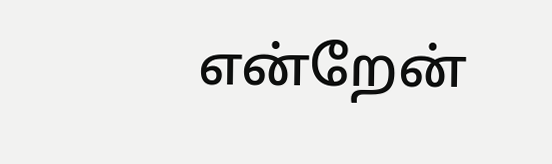என்றேன்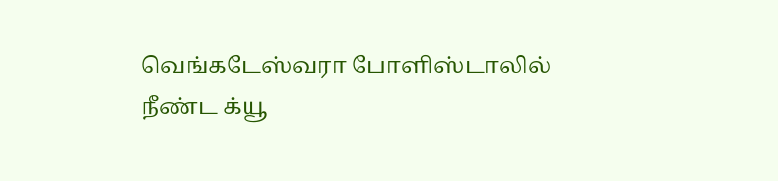வெங்கடேஸ்வரா போளிஸ்டாலில்
நீண்ட க்யூ